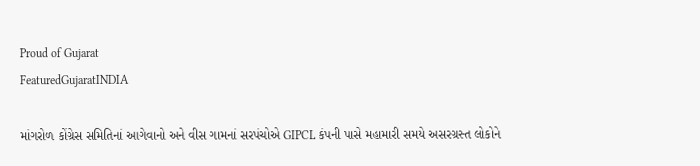Proud of Gujarat
FeaturedGujaratINDIA

માંગરોળ કોંગ્રેસ સમિતિનાં આગેવાનો અને વીસ ગામનાં સરપંચોએ GIPCL કંપની પાસે મહામારી સમયે અસરગ્રસ્ત લોકોને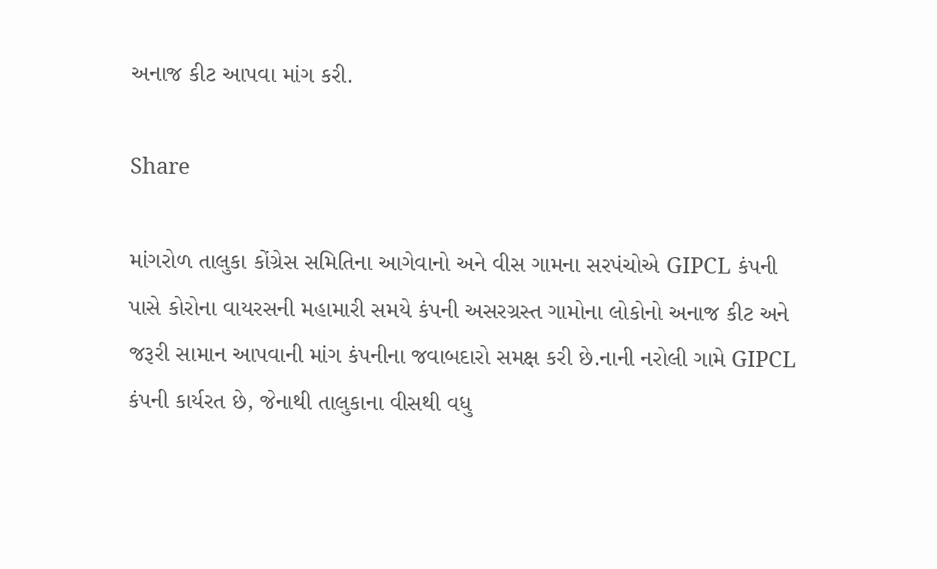અનાજ કીટ આપવા માંગ કરી.

Share

માંગરોળ તાલુકા કોંગ્રેસ સમિતિના આગેવાનો અને વીસ ગામના સરપંચોએ GIPCL કંપની પાસે કોરોના વાયરસની મહામારી સમયે કંપની અસરગ્રસ્ત ગામોના લોકોનો અનાજ કીટ અને જરૂરી સામાન આપવાની માંગ કંપનીના જવાબદારો સમક્ષ કરી છે.નાની નરોલી ગામે GIPCL કંપની કાર્યરત છે, જેનાથી તાલુકાના વીસથી વધુ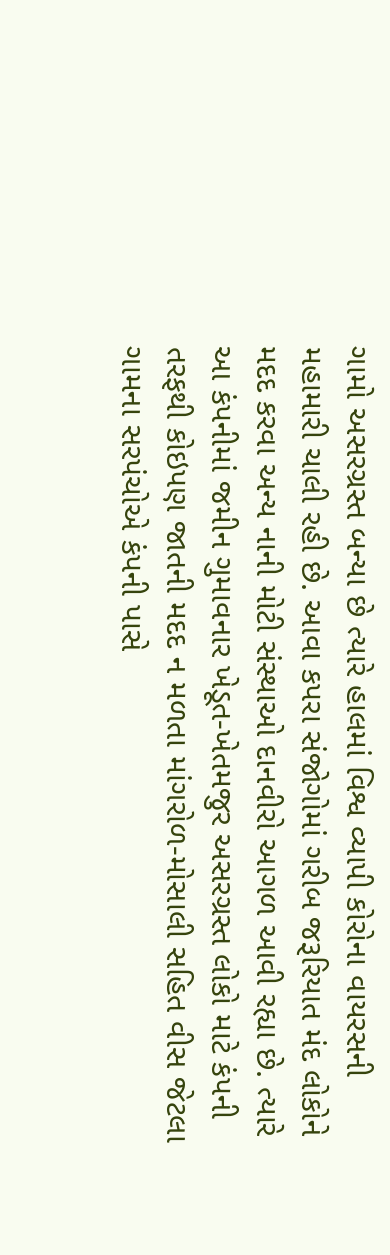ગામો અસરગ્રસ્ત બન્યા છે ત્યારે હાલમાં વિશ્વ વ્યાપી કોરોના વાયરસની મહામારી ચાલી રહી છે. આવા કપરા સંજોગોમાં ગરીબ જરૂરિયાત મંદ લોકોને મદદ કરવા અન્ય નાની મોટી સંસ્થાઓ દાનવીરો આગળ આવી રહ્યા છે. ત્યારે આ કંપનીમાં જમીન ગુમાવનાર ખેડૂત-ખેતમજુર અસરગ્રસ્ત લોકો માટે કંપની તરફથી કોઇપણ જાતની મદદ ન મળતા માંગરોળ-મોસાલી સહિત વીસ જેટલા ગામના સરપંચોએ કંપની પાસે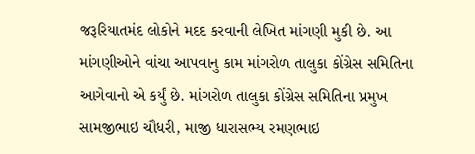જરૂરિયાતમંદ લોકોને મદદ કરવાની લેખિત માંગણી મુકી છે. આ માંગણીઓને વાંચા આપવાનુ કામ માંગરોળ તાલુકા કોંગ્રેસ સમિતિના આગેવાનો એ કર્યું છે. માંગરોળ તાલુકા કોંગ્રેસ સમિતિના પ્રમુખ સામજીભાઇ ચૌધરી, માજી ધારાસભ્ય રમણભાઇ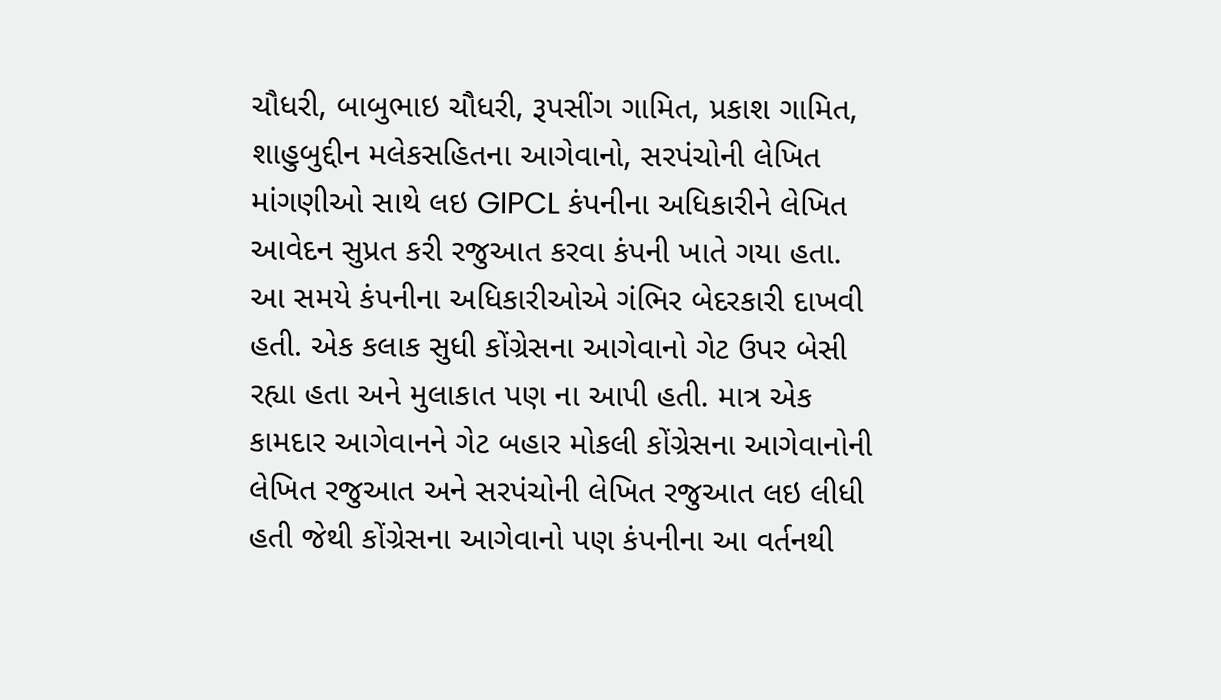ચૌધરી, બાબુભાઇ ચૌધરી, રૂપસીંગ ગામિત, પ્રકાશ ગામિત, શાહુબુદ્દીન મલેકસહિતના આગેવાનો, સરપંચોની લેખિત માંગણીઓ સાથે લઇ GIPCL કંપનીના અધિકારીને લેખિત આવેદન સુપ્રત કરી રજુઆત કરવા કંપની ખાતે ગયા હતા. આ સમયે કંપનીના અધિકારીઓએ ગંભિર બેદરકારી દાખવી હતી. એક કલાક સુધી કોંગ્રેસના આગેવાનો ગેટ ઉપર બેસી રહ્યા હતા અને મુલાકાત પણ ના આપી હતી. માત્ર એક કામદાર આગેવાનને ગેટ બહાર મોકલી કોંગ્રેસના આગેવાનોની લેખિત રજુઆત અને સરપંચોની લેખિત રજુઆત લઇ લીધી હતી જેથી કોંગ્રેસના આગેવાનો પણ કંપનીના આ વર્તનથી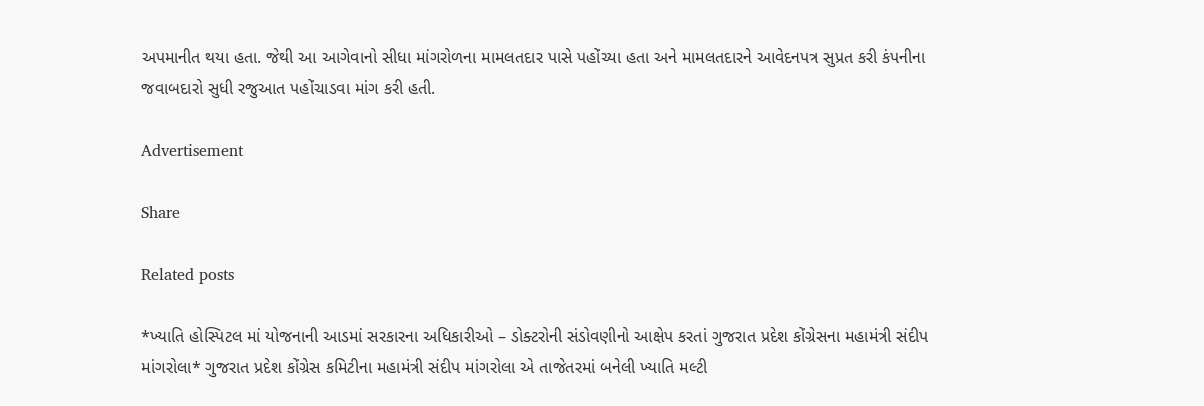અપમાનીત થયા હતા. જેથી આ આગેવાનો સીધા માંગરોળના મામલતદાર પાસે પહોંચ્યા હતા અને મામલતદારને આવેદનપત્ર સુપ્રત કરી કંપનીના જવાબદારો સુધી રજુઆત પહોંચાડવા માંગ કરી હતી.

Advertisement

Share

Related posts

*ખ્યાતિ હોસ્પિટલ માં યોજનાની આડમાં સરકારના અધિકારીઓ – ડોક્ટરોની સંડોવણીનો આક્ષેપ કરતાં ગુજરાત પ્રદેશ કોંગ્રેસના મહામંત્રી સંદીપ માંગરોલા* ગુજરાત પ્રદેશ કોંગ્રેસ કમિટીના મહામંત્રી સંદીપ માંગરોલા એ તાજેતરમાં બનેલી ખ્યાતિ મલ્ટી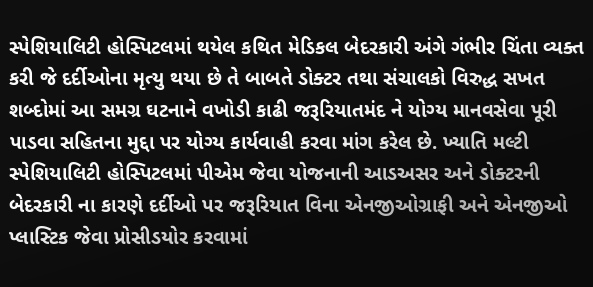સ્પેશિયાલિટી હોસ્પિટલમાં થયેલ કથિત મેડિકલ બેદરકારી અંગે ગંભીર ચિંતા વ્યક્ત કરી જે દર્દીઓના મૃત્યુ થયા છે તે બાબતે ડોક્ટર તથા સંચાલકો વિરુદ્ધ સખત શબ્દોમાં આ સમગ્ર ઘટનાને વખોડી કાઢી જરૂરિયાતમંદ ને યોગ્ય માનવસેવા પૂરી પાડવા સહિતના મુદ્દા પર યોગ્ય કાર્યવાહી કરવા માંગ કરેલ છે. ખ્યાતિ મલ્ટી સ્પેશિયાલિટી હોસ્પિટલમાં પીએમ જેવા યોજનાની આડઅસર અને ડોક્ટરની બેદરકારી ના કારણે દર્દીઓ પર જરૂરિયાત વિના એનજીઓગ્રાફી અને એનજીઓ પ્લાસ્ટિક જેવા પ્રોસીડયોર કરવામાં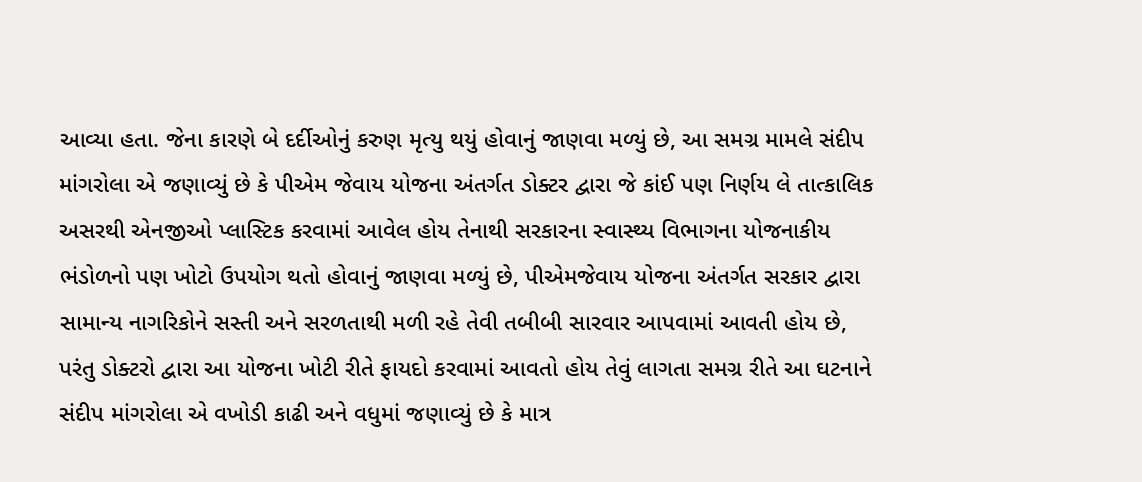આવ્યા હતા. જેના કારણે બે દર્દીઓનું કરુણ મૃત્યુ થયું હોવાનું જાણવા મળ્યું છે, આ સમગ્ર મામલે સંદીપ માંગરોલા એ જણાવ્યું છે કે પીએમ જેવાય યોજના અંતર્ગત ડોક્ટર દ્વારા જે કાંઈ પણ નિર્ણય લે તાત્કાલિક અસરથી એનજીઓ પ્લાસ્ટિક કરવામાં આવેલ હોય તેનાથી સરકારના સ્વાસ્થ્ય વિભાગના યોજનાકીય ભંડોળનો પણ ખોટો ઉપયોગ થતો હોવાનું જાણવા મળ્યું છે, પીએમજેવાય યોજના અંતર્ગત સરકાર દ્વારા સામાન્ય નાગરિકોને સસ્તી અને સરળતાથી મળી રહે તેવી તબીબી સારવાર આપવામાં આવતી હોય છે, પરંતુ ડોક્ટરો દ્વારા આ યોજના ખોટી રીતે ફાયદો કરવામાં આવતો હોય તેવું લાગતા સમગ્ર રીતે આ ઘટનાને સંદીપ માંગરોલા એ વખોડી કાઢી અને વધુમાં જણાવ્યું છે કે માત્ર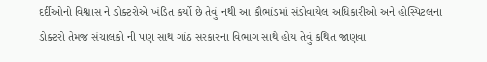દર્દીઓનો વિશ્વાસ ને ડોક્ટરોએ ખંડિત કર્યો છે તેવું નથી આ કૌભાંડમાં સંડોવાયેલ અધિકારીઓ અને હોસ્પિટલના ડોક્ટરો તેમજ સંચાલકો ની પણ સાથ ગાંઠ સરકારના વિભાગ સાથે હોય તેવું કથિત જાણવા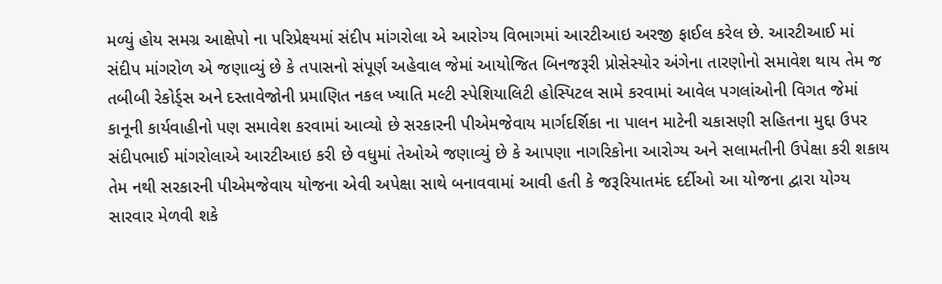મળ્યું હોય સમગ્ર આક્ષેપો ના પરિપ્રેક્ષ્યમાં સંદીપ માંગરોલા એ આરોગ્ય વિભાગમાં આરટીઆઇ અરજી ફાઈલ કરેલ છે. આરટીઆઈ માં સંદીપ માંગરોળ એ જણાવ્યું છે કે તપાસનો સંપૂર્ણ અહેવાલ જેમાં આયોજિત બિનજરૂરી પ્રોસેસ્યોર અંગેના તારણોનો સમાવેશ થાય તેમ જ તબીબી રેકોર્ડ્સ અને દસ્તાવેજોની પ્રમાણિત નકલ ખ્યાતિ મલ્ટી સ્પેશિયાલિટી હોસ્પિટલ સામે કરવામાં આવેલ પગલાંઓની વિગત જેમાં કાનૂની કાર્યવાહીનો પણ સમાવેશ કરવામાં આવ્યો છે સરકારની પીએમજેવાય માર્ગદર્શિકા ના પાલન માટેની ચકાસણી સહિતના મુદ્દા ઉપર સંદીપભાઈ માંગરોલાએ આરટીઆઇ કરી છે વધુમાં તેઓએ જણાવ્યું છે કે આપણા નાગરિકોના આરોગ્ય અને સલામતીની ઉપેક્ષા કરી શકાય તેમ નથી સરકારની પીએમજેવાય યોજના એવી અપેક્ષા સાથે બનાવવામાં આવી હતી કે જરૂરિયાતમંદ દર્દીઓ આ યોજના દ્વારા યોગ્ય સારવાર મેળવી શકે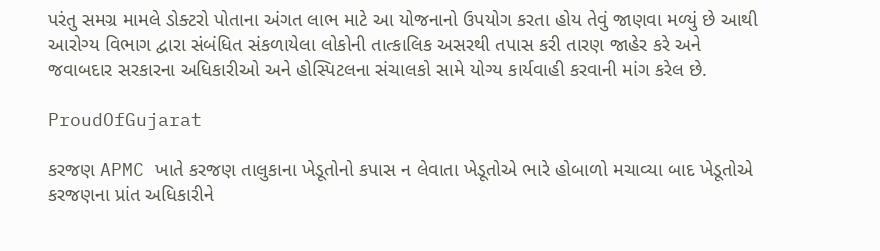પરંતુ સમગ્ર મામલે ડોક્ટરો પોતાના અંગત લાભ માટે આ યોજનાનો ઉપયોગ કરતા હોય તેવું જાણવા મળ્યું છે આથી આરોગ્ય વિભાગ દ્વારા સંબંધિત સંકળાયેલા લોકોની તાત્કાલિક અસરથી તપાસ કરી તારણ જાહેર કરે અને જવાબદાર સરકારના અધિકારીઓ અને હોસ્પિટલના સંચાલકો સામે યોગ્ય કાર્યવાહી કરવાની માંગ કરેલ છે.

ProudOfGujarat

કરજણ APMC ખાતે કરજણ તાલુકાના ખેડૂતોનો કપાસ ન લેવાતા ખેડૂતોએ ભારે હોબાળો મચાવ્યા બાદ ખેડૂતોએ કરજણના પ્રાંત અધિકારીને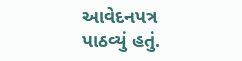આવેદનપત્ર પાઠવ્યું હતું.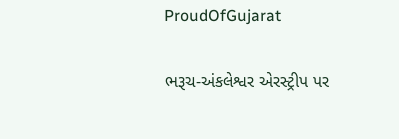ProudOfGujarat

ભરૂચ-અંકલેશ્વર એરસ્ટ્રીપ પર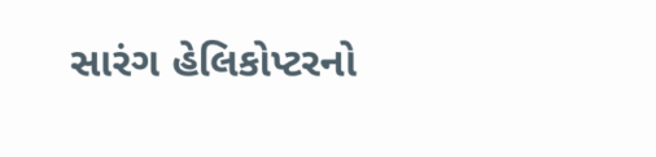સારંગ હેલિકોપ્ટરનો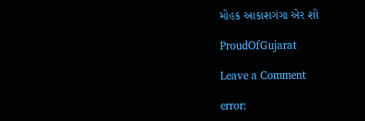મોહક આકાશગંગા એર શો

ProudOfGujarat

Leave a Comment

error: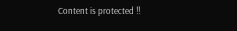Content is protected !!